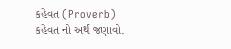કહેવત (Proverb)
કહેવત નો અર્થ જણાવો.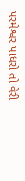પરમેશ્વર પાધરો તો વેરી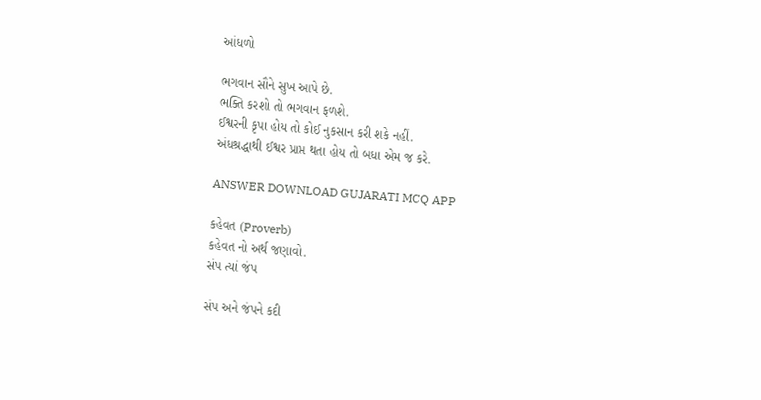આંધળો

ભગવાન સૌને સુખ આપે છે.
ભક્તિ કરશો તો ભગવાન ફળશે.
ઈશ્વરની કૃપા હોય તો કોઈ નુકસાન કરી શકે નહીં.
અંધશ્રદ્ધાથી ઈશ્વર પ્રાપ્ત થતા હોય તો બધા એમ જ કરે.

ANSWER DOWNLOAD GUJARATI MCQ APP

કહેવત (Proverb)
કહેવત નો અર્થ જણાવો.
સંપ ત્યાં જંપ

સંપ અને જંપને કદી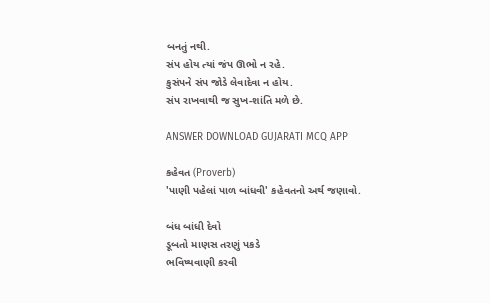બનતું નથી.
સંપ હોય ત્યાં જંપ ઊભો ન રહે.
કુસંપને સંપ જોડે લેવાદેવા ન હોય.
સંપ રાખવાથી જ સુખ-શાંતિ મળે છે.

ANSWER DOWNLOAD GUJARATI MCQ APP

કહેવત (Proverb)
'પાણી પહેલાં પાળ બાંધવી' કહેવતનો અર્થ જણાવો.

બંધ બાંધી દેવો
ડૂબતો માણસ તરણું પકડે
ભવિષ્યવાણી કરવી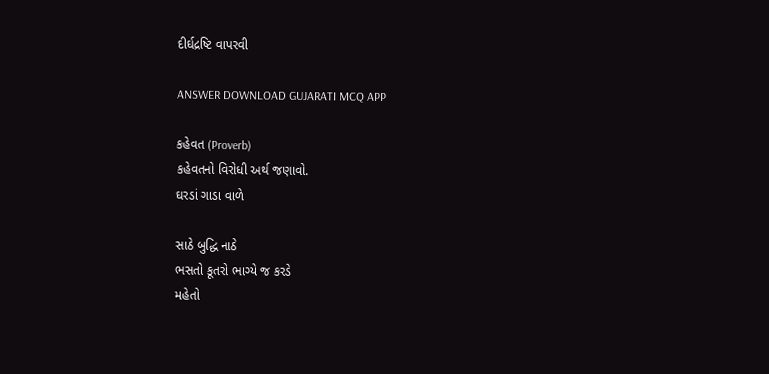દીર્ઘદ્રષ્ટિ વાપરવી

ANSWER DOWNLOAD GUJARATI MCQ APP

કહેવત (Proverb)
કહેવતનો વિરોધી અર્થ જણાવો.
ઘરડાં ગાડા વાળે

સાઠે બુદ્ધિ નાઠે
ભસતો કૂતરો ભાગ્યે જ કરડે
મહેતો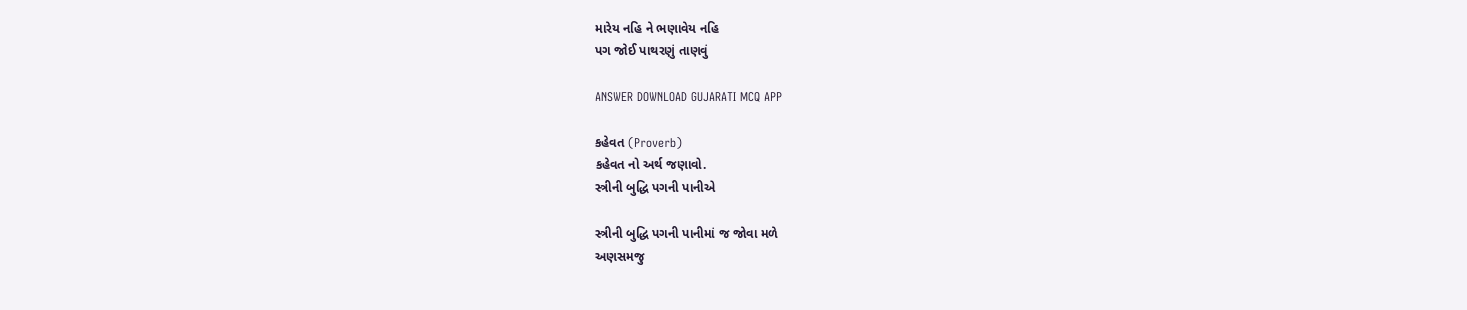મારેય નહિ ને ભણાવેય નહિ
પગ જોઈ પાથરણું તાણવું

ANSWER DOWNLOAD GUJARATI MCQ APP

કહેવત (Proverb)
કહેવત નો અર્થ જણાવો.
સ્ત્રીની બુદ્ધિ પગની પાનીએ

સ્ત્રીની બુદ્ધિ પગની પાનીમાં જ જોવા મળે
અણસમજુ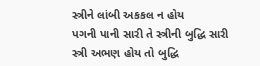સ્ત્રીને લાંબી અકકલ ન હોય
પગની પાની સારી તે સ્ત્રીની બુદ્ધિ સારી
સ્ત્રી અભણ હોય તો બુદ્ધિ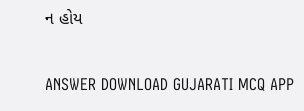ન હોય

ANSWER DOWNLOAD GUJARATI MCQ APP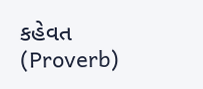કહેવત (Proverb)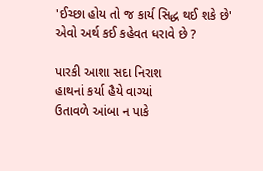'ઈચ્છા હોય તો જ કાર્ય સિદ્ધ થઈ શકે છે' એવો અર્થ કઈ કહેવત ધરાવે છે ?

પારકી આશા સદા નિરાશ
હાથનાં કર્યા હૈયે વાગ્યાં
ઉતાવળે આંબા ન પાકે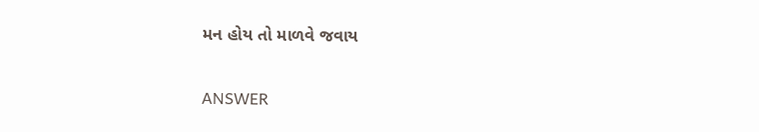મન હોય તો માળવે જવાય

ANSWER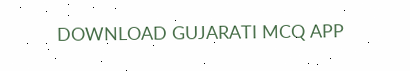DOWNLOAD GUJARATI MCQ APP